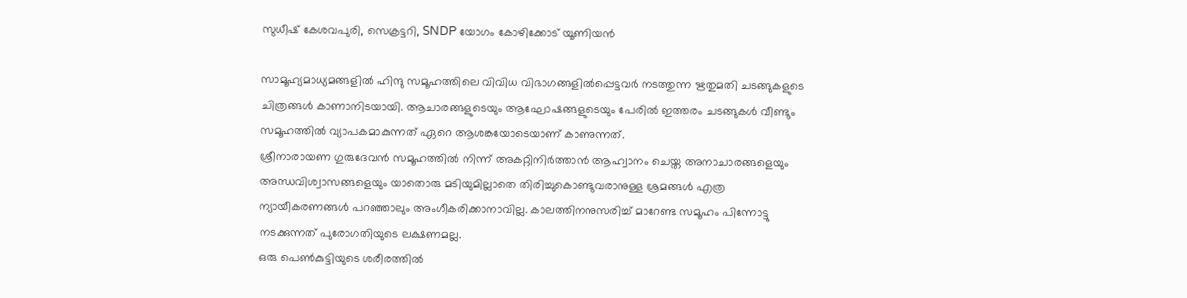സുധീഷ് കേശവപുരി, സെക്രട്ടറി, SNDP യോഗം കോഴിക്കോട് യൂണിയൻ

സാമൂഹ്യമാധ്യമങ്ങളിൽ ഹിന്ദു സമൂഹത്തിലെ വിവിധ വിഭാഗങ്ങളിൽപ്പെട്ടവർ നടത്തുന്ന ഋതുമതി ചടങ്ങുകളുടെ ചിത്രങ്ങൾ കാണാനിടയായി. ആചാരങ്ങളുടെയും ആഘോഷങ്ങളുടെയും പേരിൽ ഇത്തരം ചടങ്ങുകൾ വീണ്ടും സമൂഹത്തിൽ വ്യാപകമാകുന്നത് ഏറെ ആശങ്കയോടെയാണ് കാണുന്നത്.
ശ്രീനാരായണ ഗുരുദേവൻ സമൂഹത്തിൽ നിന്ന് അകറ്റിനിർത്താൻ ആഹ്വാനം ചെയ്ത അനാചാരങ്ങളെയും അന്ധവിശ്വാസങ്ങളെയും യാതൊരു മടിയുമില്ലാതെ തിരിച്ചുകൊണ്ടുവരാനുള്ള ശ്രമങ്ങൾ എത്ര ന്യായീകരണങ്ങൾ പറഞ്ഞാലും അംഗീകരിക്കാനാവില്ല. കാലത്തിനനുസരിച്ച് മാറേണ്ട സമൂഹം പിന്നോട്ടു നടക്കുന്നത് പുരോഗതിയുടെ ലക്ഷണമല്ല.
ഒരു പെൺകുട്ടിയുടെ ശരീരത്തിൽ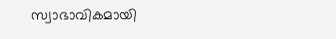സ്വാഭാവികമായി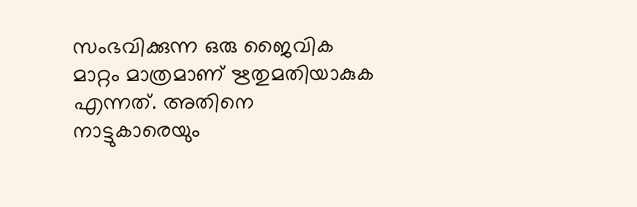സംഭവിക്കുന്ന ഒരു ജൈവിക മാറ്റം മാത്രമാണ് ഋതുമതിയാകുക എന്നത്. അതിനെ നാട്ടുകാരെയും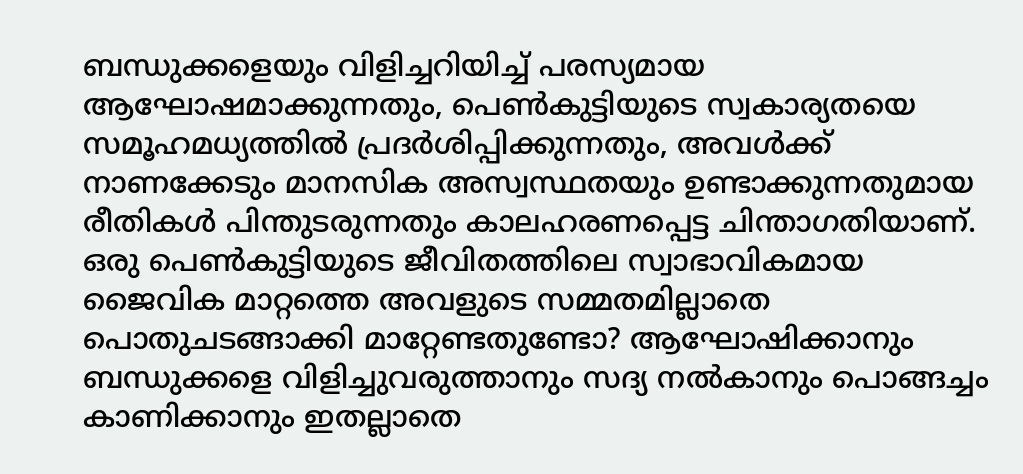ബന്ധുക്കളെയും വിളിച്ചറിയിച്ച് പരസ്യമായ ആഘോഷമാക്കുന്നതും, പെൺകുട്ടിയുടെ സ്വകാര്യതയെ സമൂഹമധ്യത്തിൽ പ്രദർശിപ്പിക്കുന്നതും, അവൾക്ക് നാണക്കേടും മാനസിക അസ്വസ്ഥതയും ഉണ്ടാക്കുന്നതുമായ രീതികൾ പിന്തുടരുന്നതും കാലഹരണപ്പെട്ട ചിന്താഗതിയാണ്.
ഒരു പെൺകുട്ടിയുടെ ജീവിതത്തിലെ സ്വാഭാവികമായ ജൈവിക മാറ്റത്തെ അവളുടെ സമ്മതമില്ലാതെ പൊതുചടങ്ങാക്കി മാറ്റേണ്ടതുണ്ടോ? ആഘോഷിക്കാനും ബന്ധുക്കളെ വിളിച്ചുവരുത്താനും സദ്യ നൽകാനും പൊങ്ങച്ചം കാണിക്കാനും ഇതല്ലാതെ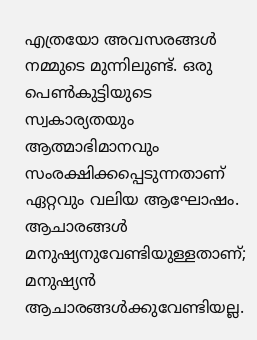എത്രയോ അവസരങ്ങൾ നമ്മുടെ മുന്നിലുണ്ട്. ഒരു പെൺകുട്ടിയുടെ സ്വകാര്യതയും ആത്മാഭിമാനവും സംരക്ഷിക്കപ്പെടുന്നതാണ് ഏറ്റവും വലിയ ആഘോഷം.
ആചാരങ്ങൾ മനുഷ്യനുവേണ്ടിയുള്ളതാണ്; മനുഷ്യൻ ആചാരങ്ങൾക്കുവേണ്ടിയല്ല.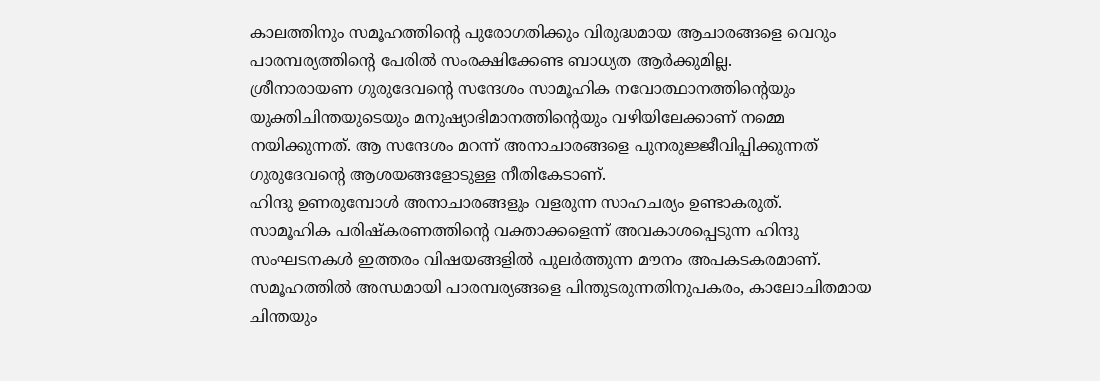കാലത്തിനും സമൂഹത്തിൻ്റെ പുരോഗതിക്കും വിരുദ്ധമായ ആചാരങ്ങളെ വെറും പാരമ്പര്യത്തിൻ്റെ പേരിൽ സംരക്ഷിക്കേണ്ട ബാധ്യത ആർക്കുമില്ല.
ശ്രീനാരായണ ഗുരുദേവൻ്റെ സന്ദേശം സാമൂഹിക നവോത്ഥാനത്തിൻ്റെയും യുക്തിചിന്തയുടെയും മനുഷ്യാഭിമാനത്തിൻ്റെയും വഴിയിലേക്കാണ് നമ്മെ നയിക്കുന്നത്. ആ സന്ദേശം മറന്ന് അനാചാരങ്ങളെ പുനരുജ്ജീവിപ്പിക്കുന്നത് ഗുരുദേവൻ്റെ ആശയങ്ങളോടുള്ള നീതികേടാണ്.
ഹിന്ദു ഉണരുമ്പോൾ അനാചാരങ്ങളും വളരുന്ന സാഹചര്യം ഉണ്ടാകരുത്.
സാമൂഹിക പരിഷ്കരണത്തിൻ്റെ വക്താക്കളെന്ന് അവകാശപ്പെടുന്ന ഹിന്ദു സംഘടനകൾ ഇത്തരം വിഷയങ്ങളിൽ പുലർത്തുന്ന മൗനം അപകടകരമാണ്. സമൂഹത്തിൽ അന്ധമായി പാരമ്പര്യങ്ങളെ പിന്തുടരുന്നതിനുപകരം, കാലോചിതമായ ചിന്തയും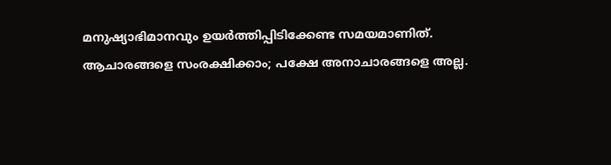മനുഷ്യാഭിമാനവും ഉയർത്തിപ്പിടിക്കേണ്ട സമയമാണിത്.
ആചാരങ്ങളെ സംരക്ഷിക്കാം; പക്ഷേ അനാചാരങ്ങളെ അല്ല.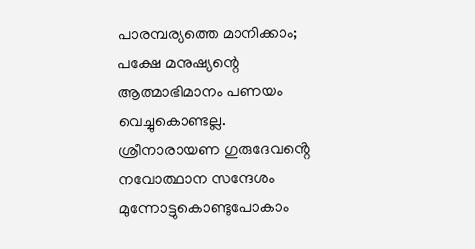പാരമ്പര്യത്തെ മാനിക്കാം; പക്ഷേ മനുഷ്യന്റെ ആത്മാഭിമാനം പണയം വെച്ചുകൊണ്ടല്ല. ശ്രീനാരായണ ഗുരുദേവൻ്റെ നവോത്ഥാന സന്ദേശം മുന്നോട്ടുകൊണ്ടുപോകാം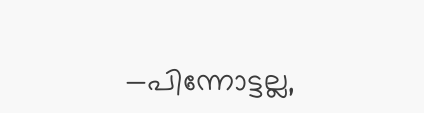—പിന്നോട്ടല്ല,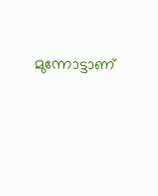മുന്നോട്ടാണ്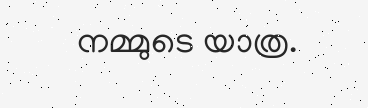നമ്മുടെ യാത്ര.